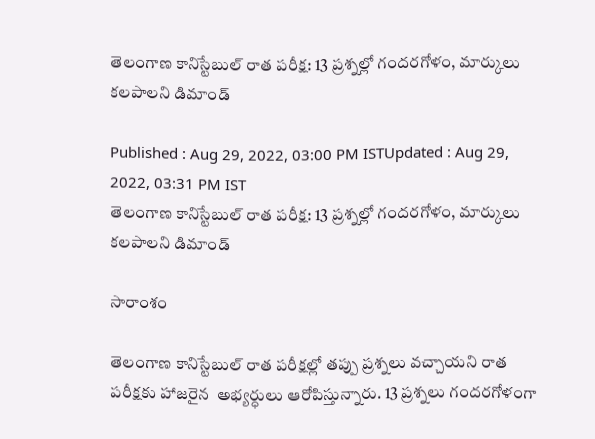తెలంగాణ కానిస్టేబుల్ రాత పరీక్ష: 13 ప్రశ్నల్లో గందరగోళం, మార్కులు కలపాలని డిమాండ్

Published : Aug 29, 2022, 03:00 PM ISTUpdated : Aug 29, 2022, 03:31 PM IST
తెలంగాణ కానిస్టేబుల్ రాత పరీక్ష: 13 ప్రశ్నల్లో గందరగోళం, మార్కులు కలపాలని డిమాండ్

సారాంశం

తెలంగాణ కానిస్టేబుల్ రాత పరీక్షల్లో తప్పు ప్రశ్నలు వచ్చాయని రాత పరీక్షకు హాజరైన  అభ్యర్ధులు ఆరోపిస్తున్నారు. 13 ప్రశ్నలు గందరగోళంగా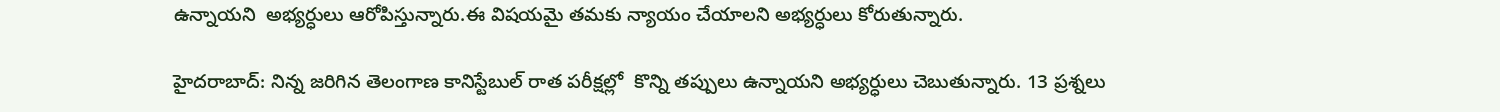ఉన్నాయని  అభ్యర్ధులు ఆరోపిస్తున్నారు.ఈ విషయమై తమకు న్యాయం చేయాలని అభ్యర్ధులు కోరుతున్నారు.

హైదరాబాద్: నిన్న జరిగిన తెలంగాణ కానిస్టేబుల్ రాత పరీక్షల్లో  కొన్ని తప్పులు ఉన్నాయని అభ్యర్ధులు చెబుతున్నారు. 13 ప్రశ్నలు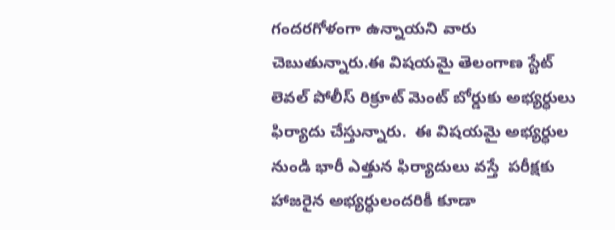గందరగోళంగా ఉన్నాయని వారు చెబుతున్నారు.ఈ విషయమై తెలంగాణ స్టేట్ లెవల్ పోలీస్ రిక్రూట్ మెంట్ బోర్డుకు అభ్యర్ధులు ఫిర్యాదు చేస్తున్నారు.  ఈ విషయమై అభ్యర్ధుల నుండి భారీ ఎత్తున ఫిర్యాదులు వస్తే  పరీక్షకు హాజరైన అభ్యర్ధులందరికీ కూడా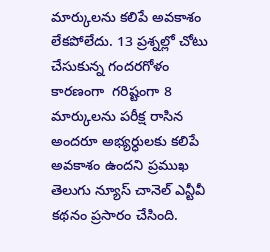మార్కులను కలిపే అవకాశం లేకపోలేదు. 13 ప్రశ్నల్లో చోటు చేసుకున్న గందరగోళం కారణంగా  గరిష్టంగా 8 మార్కులను పరీక్ష రాసిన అందరూ అభ్యర్ధులకు కలిపే అవకాశం ఉందని ప్రముఖ తెలుగు న్యూస్ చానెల్ ఎన్టీవీ కథనం ప్రసారం చేసింది.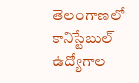తెలంగాణలో కానిస్టేబుల్ ఉద్యోగాల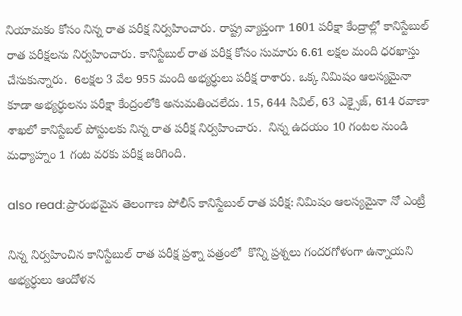నియామకం కోసం నిన్న రాత పరీక్ష నిర్వహించారు. రాష్ట్ర వ్యాప్తంగా 1601 పరీక్షా కేంద్రాల్లో కానిస్టేబుల్ రాత పరీక్షలను నిర్వహించారు. కానిస్టేబుల్ రాత పరీక్ష కోసం సుమారు 6.61 లక్షల మంది ధరఖాస్తు చేసుకున్నారు.  6లక్షల 3 వేల 955 మంది అభ్యర్ధులు పరీక్ష రాశారు. ఒక్క నిమిషం ఆలస్యమైనా కూడా అభ్యర్ధులను పరీక్షా కేంద్రంలోకి అనుమతించలేదు. 15, 644 సివిల్, 63 ఎక్సైజ్, 614 రవాణా శాఖలో కానిస్టేబల్ పోస్టులకు నిన్న రాత పరీక్ష నిర్వహించారు.  నిన్న ఉదయం 10 గంటల నుండి మధ్యాహ్నం 1 గంట వరకు పరీక్ష జరిగింది.

also read:ప్రారంభమైన తెలంగాణ పోలీస్ కానిస్టేబుల్ రాత పరీక్ష: నిమిషం ఆలస్యమైనా నో ఎంట్రీ

నిన్న నిర్వహించిన కానిస్టేబుల్ రాత పరీక్ష ప్రశ్నా పత్రంలో  కొన్ని ప్రశ్నలు గందరగోళంగా ఉన్నాయని అభ్యర్ధులు ఆందోళన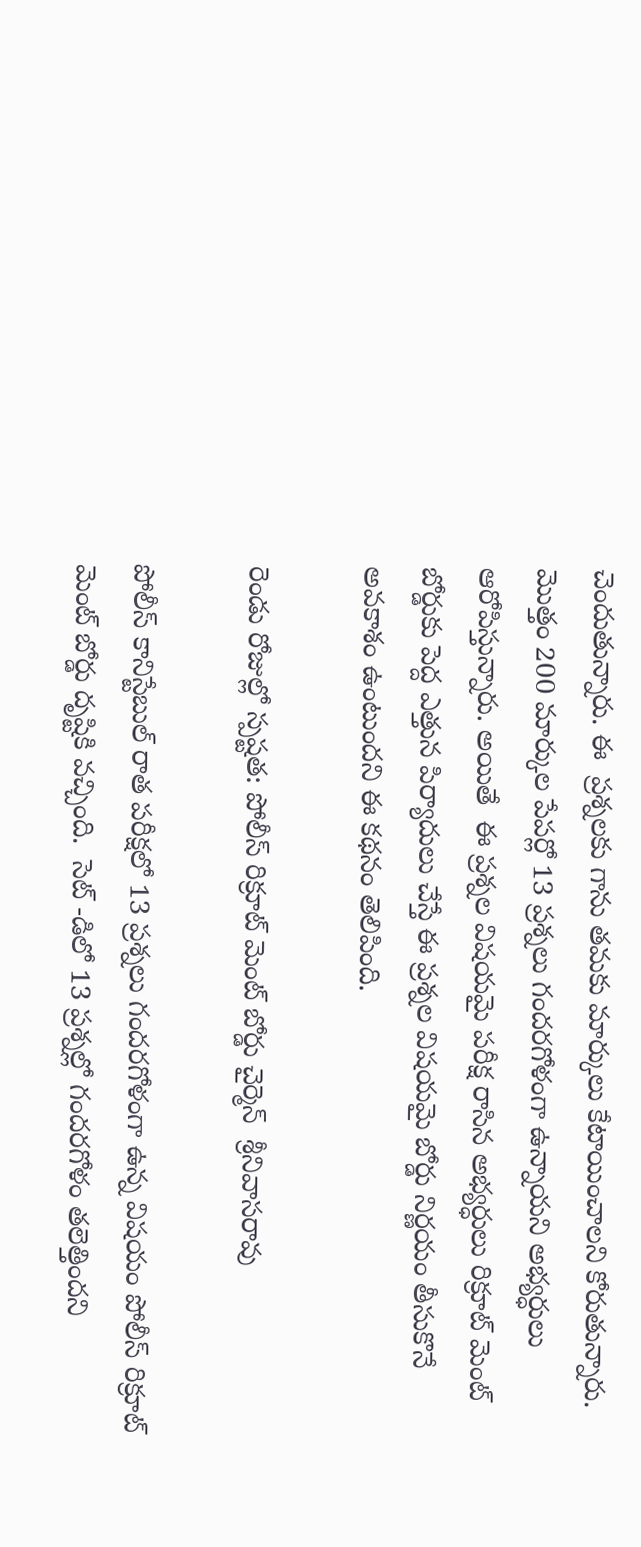చెందుతున్నారు. ఈ  ప్రశ్నలకు గాను తమకు మార్కులు కేటాయించాలని కోరుతున్నారు. మొత్తం 200 మార్కుల పేపర్లో 13 ప్రశ్నలు గందరగోళంగా ఉన్నాయని అభ్యర్ధులు ఆరోపిస్తున్నారు. అయితే  ఈ ప్రశ్నల విషయమై పరీక్ష రాసిన అభ్యర్ధులు రిక్రూట్ మెంట్ బోర్డుకు పెద్ద ఎత్తున పిర్యాదులు చేస్తే ఈ ప్రశ్నల విషయమై బోర్డు నిర్ణయం తీసుకొనే అవకాశం ఉంటుందని ఈ కథనం తెలిపింది.

రెండు రోజుల్లో స్పష్టత: పోలీస్ రిక్రూట్ మెంట్ బోర్డు చైర్మెన్  శ్రీనివాసరావు

పోలీస్ కానిస్టేబుల్ రాత పరీక్షలో 13 ప్రశ్నలు గందరగోళంగా ఉన్న విషయం పోలీస్ రిక్రూట్ మెంట్ బోర్డు దృష్టికి వచ్చింది.  సెట్ -డిలో 13 ప్రశ్నల్లో గందరగోళం తలెత్తిందని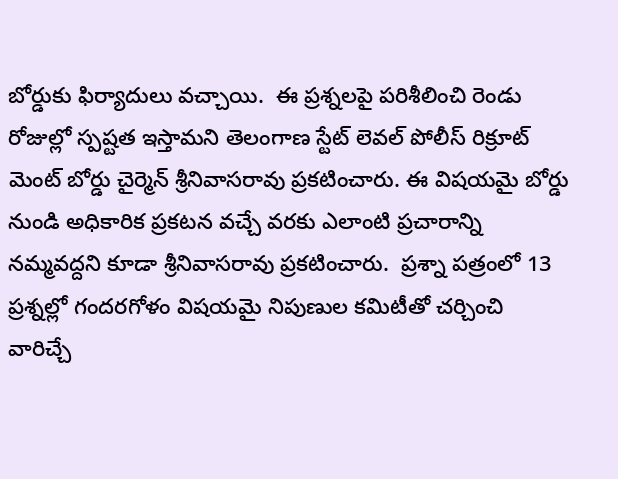బోర్డుకు ఫిర్యాదులు వచ్చాయి.  ఈ ప్రశ్నలపై పరిశీలించి రెండు రోజుల్లో స్పష్టత ఇస్తామని తెలంగాణ స్టేట్ లెవల్ పోలీస్ రిక్రూట్ మెంట్ బోర్డు చైర్మెన్ శ్రీనివాసరావు ప్రకటించారు. ఈ విషయమై బోర్డు నుండి అధికారిక ప్రకటన వచ్చే వరకు ఎలాంటి ప్రచారాన్ని నమ్మవద్దని కూడా శ్రీనివాసరావు ప్రకటించారు.  ప్రశ్నా పత్రంలో 13 ప్రశ్నల్లో గందరగోళం విషయమై నిపుణుల కమిటీతో చర్చించి వారిచ్చే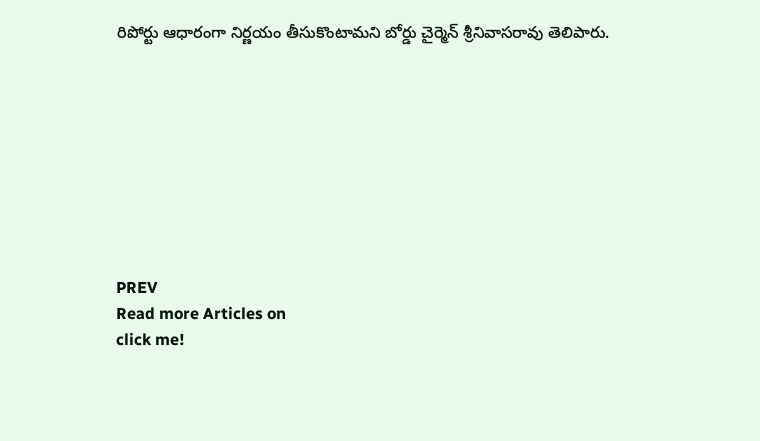రిపోర్టు ఆధారంగా నిర్ణయం తీసుకొంటామని బోర్డు చైర్మెన్ శ్రీనివాసరావు తెలిపారు.









PREV
Read more Articles on
click me!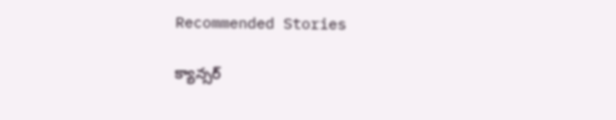Recommended Stories

క్యాన్సర్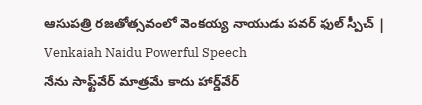ఆసుపత్రి రజతోత్సవంలో వెంకయ్య నాయుడు పవర్ ఫుల్ స్పీచ్ | Venkaiah Naidu Powerful Speech
నేను సాఫ్ట్‌వేర్ మాత్రమే కాదు హార్డ్‌వేర్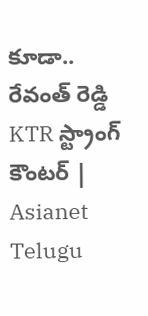కూడా.. రేవంత్ రెడ్డి KTR స్ట్రాంగ్ కౌంటర్ | Asianet Telugu